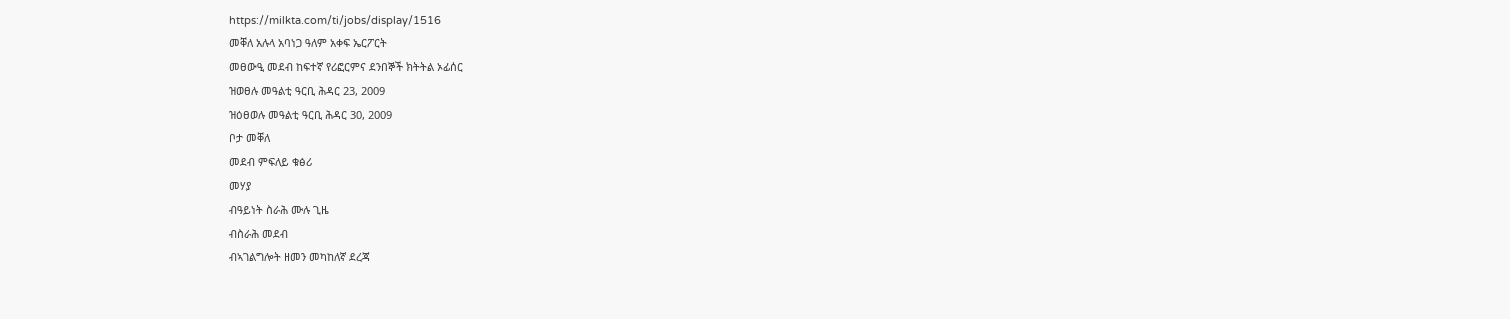https://milkta.com/ti/jobs/display/1516
መቐለ አሉላ አባነጋ ዓለም አቀፍ ኤርፖርት
መፀውዒ መደብ ከፍተኛ የሪፎርምና ደንበኞች ክትትል ኦፊሰር
ዝወፀሉ መዓልቲ ዓርቢ ሕዳር 23, 2009
ዝዕፀወሉ መዓልቲ ዓርቢ ሕዳር 30, 2009
ቦታ መቐለ
መደብ ምፍለይ ቁፅሪ
መሃያ
ብዓይነት ስራሕ ሙሉ ጊዜ
ብስራሕ መደብ
ብኣገልግሎት ዘመን መካከለኛ ደረጃ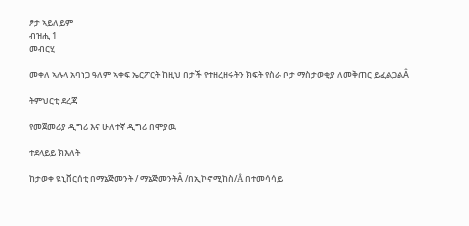ፆታ ኣይለይም
ብዝሒ 1
መብርሂ

መቀለ ኣሉላ አባነጋ ዓለም ኣቀፍ ኤርፖርት ከዚህ በታች የተዘረዘሩትን ክፍት የስራ ቦታ ማስታወቂያ ለመቅጠር ይፈልጋልÂ

ትምህርቲ ደረጃ

የመጀመሪያ ዲግሪ እና ሁለተኛ ዲግሪ በሞያዉ

ተደላይይ ክእለት

ከታወቀ ዩኒቨርሰቲ በማኔጅመንት / ማኔጅመንትÂ /በኢኮኖሚከስ/Â በተመሳሳይ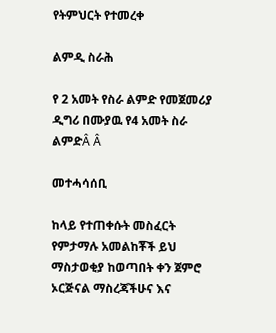የትምህርት የተመረቀ

ልምዲ ስራሕ

የ 2 አመት የስራ ልምድ የመጀመሪያ ዲግሪ በሙያዉ የ4 አመት ስራ ልምድÂ Â

መተሓሳሰቢ

ከላይ የተጠቀሱት መስፈርት የምታማሉ አመልከቾች ይህ ማስታወቂያ ከወጣበት ቀን ጀምሮ ኦርጅናል ማስረጃችሁና እና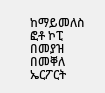ከማይመለስ ፎቶ ኮፒ በመያዝ በመቐለ ኤርፖርት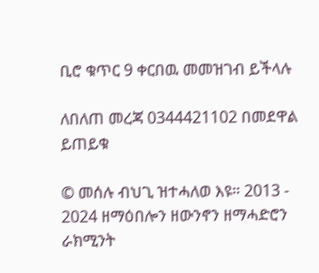ቢሮ ቁጥር 9 ቀርበዉ መመዝገብ ይችላሉ

ለበለጠ መረጃ 0344421102 በመደዋል ይጠይቁ

© መሰሉ ብህጊ ዝተሓለወ እዩ። 2013 - 2024 ዘማዕበሎን ዘውንኖን ዘማሓድሮን ራክሚንት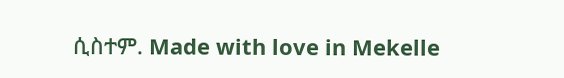ሲስተም. Made with love in Mekelle